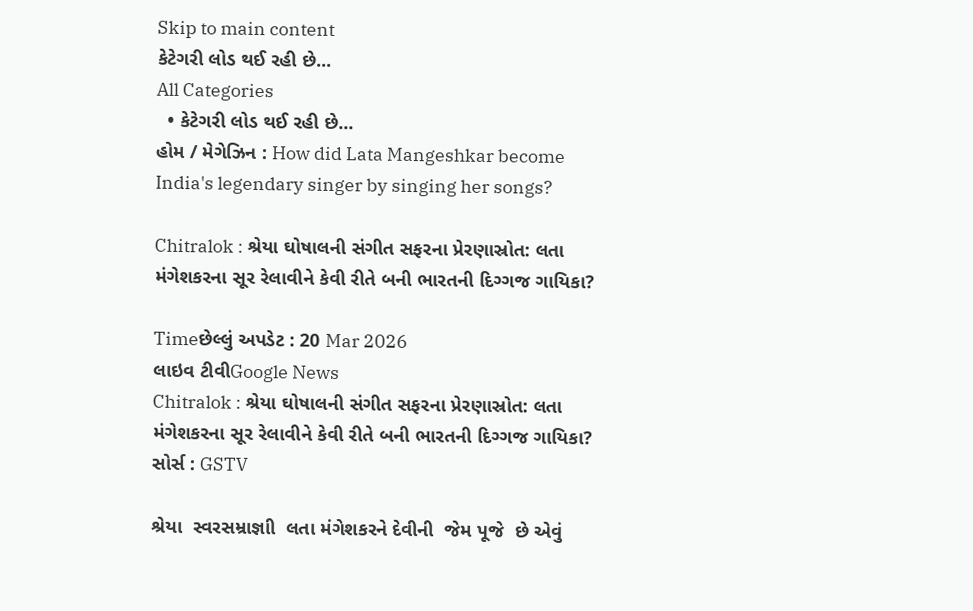Skip to main content
કેટેગરી લોડ થઈ રહી છે...
All Categories
  • કેટેગરી લોડ થઈ રહી છે...
હોમ / મેગેઝિન : How did Lata Mangeshkar become India's legendary singer by singing her songs?

Chitralok : શ્રેયા ઘોષાલની સંગીત સફરના પ્રેરણાસ્રોત: લતા મંગેશકરના સૂર રેલાવીને કેવી રીતે બની ભારતની દિગ્ગજ ગાયિકા?

Timeછેલ્લું અપડેટ : 20 Mar 2026
લાઇવ ટીવીGoogle News
Chitralok : શ્રેયા ઘોષાલની સંગીત સફરના પ્રેરણાસ્રોત: લતા મંગેશકરના સૂર રેલાવીને કેવી રીતે બની ભારતની દિગ્ગજ ગાયિકા?
સોર્સ : GSTV

શ્રેયા  સ્વરસમ્રાજ્ઞાી  લતા મંગેશકરને દેવીની  જેમ પૂજે  છે એવું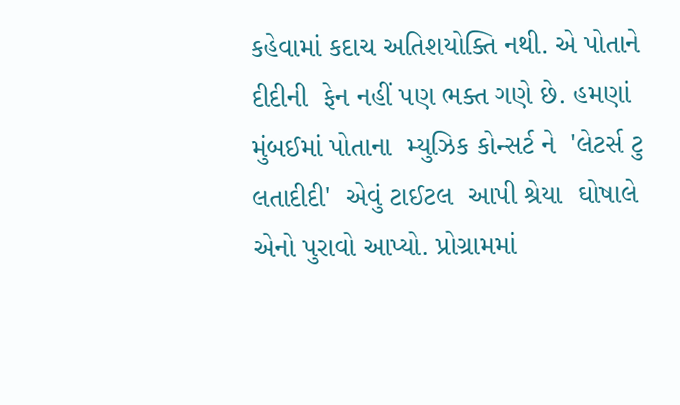કહેવામાં કદાચ અતિશયોક્તિ નથી. એ પોતાને  દીદીની  ફેન નહીં પણ ભક્ત ગણે છે. હમણાં  મુંબઈમાં પોતાના  મ્યુઝિક કોન્સર્ટ ને  'લેટર્સ ટુ લતાદીદી'  એવું ટાઈટલ  આપી શ્રેયા  ઘોષાલે  એનો પુરાવો આપ્યો. પ્રોગ્રામમાં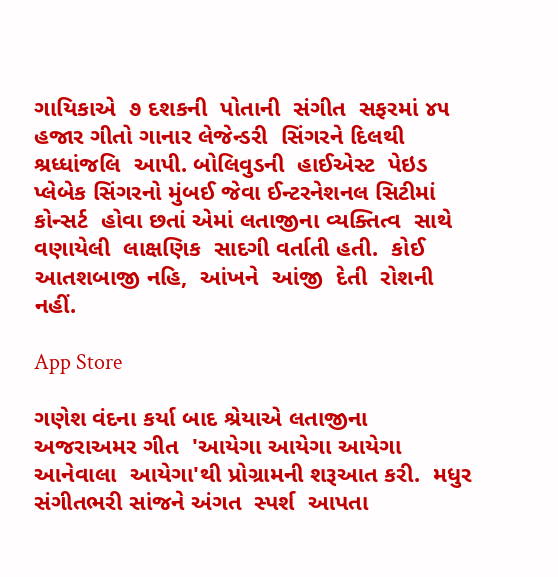ગાયિકાએ  ૭ દશકની  પોતાની  સંગીત  સફરમાં ૪૫ હજાર ગીતો ગાનાર લેજેન્ડરી  સિંગરને દિલથી શ્રધ્ધાંજલિ  આપી. બોલિવુડની  હાઈએસ્ટ  પેઇડ પ્લેબેક સિંગરનો મુંબઈ જેવા ઈન્ટરનેશનલ સિટીમાં કોન્સર્ટ  હોવા છતાં એમાં લતાજીના વ્યક્તિત્વ  સાથે વણાયેલી  લાક્ષણિક  સાદગી વર્તાતી હતી.  કોઈ આતશબાજી નહિ,  આંખને  આંજી  દેતી  રોશની  નહીં.

App Store

ગણેશ વંદના કર્યા બાદ શ્રેયાએ લતાજીના   અજરાઅમર ગીત  'આયેગા આયેગા આયેગા આનેવાલા  આયેગા'થી પ્રોગ્રામની શરૂઆત કરી.  મધુર  સંગીતભરી સાંજને અંગત  સ્પર્શ  આપતા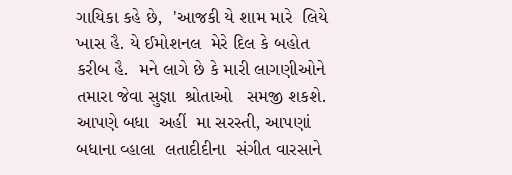ગાયિકા કહે છે,  'આજકી યે શામ મારે  લિયે ખાસ હૈ. યે ઈમોશનલ  મેરે દિલ કે બહોત કરીબ હૈ.  મને લાગે છે કે મારી લાગણીઓને તમારા જેવા સુજ્ઞા  શ્રોતાઓ   સમજી શકશે.  આપણે બધા  અહીં  મા સરસ્તી, આપણાં બધાના વ્હાલા  લતાદીદીના  સંગીત વારસાને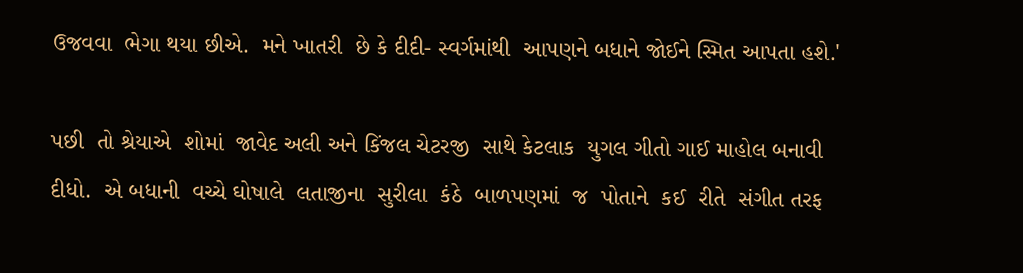ઉજવવા  ભેગા થયા છીએ.  મને ખાતરી  છે કે દીદી- સ્વર્ગમાંથી  આપણને બધાને જોઈને સ્મિત આપતા હશે.'

પછી  તો શ્રેયાએ  શોમાં  જાવેદ અલી અને કિંજલ ચેટરજી  સાથે કેટલાક  યુગલ ગીતો ગાઈ માહોલ બનાવી  દીધો.  એ બધાની  વચ્ચે ઘોષાલે  લતાજીના  સુરીલા  કંઠે  બાળપણમાં  જ  પોતાને  કઈ  રીતે  સંગીત તરફ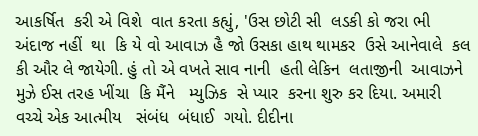આકર્ષિત  કરી એ વિશે  વાત કરતા કહ્યું, 'ઉસ છોટી સી  લડકી કો જરા ભી અંદાજ નહીં  થા  કિ યે વો આવાઝ હૈ જો ઉસકા હાથ થામકર  ઉસે આનેવાલે  કલ કી ઔર લે જાયેગી. હું તો એ વખતે સાવ નાની  હતી લેકિન  લતાજીની  આવાઝને મુઝે ઈસ તરહ ખીંચા  કિ મૈંને   મ્યુઝિક  સે પ્યાર  કરના શુરુ કર દિયા. અમારી  વચ્ચે એક આત્મીય   સંબંધ  બંધાઈ  ગયો. દીદીના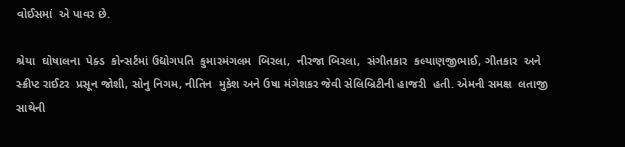વોઈસમાં  એ પાવર છે.

શ્રેયા  ઘોષાલના  પેક્ડ  કોન્સર્ટમાં ઉદ્યોગપતિ  કુમારમંગલમ  બિરલા,  નીરજા બિરલા,  સંગીતકાર  કલ્યાણજીભાઈ, ગીતકાર  અને સ્ક્રીપ્ટ રાઈટર  પ્રસૂન જોશી, સોનુ નિગમ, નીતિન  મુકેશ અને ઉષા મંગેશકર જેવી સેલિબ્રિટીની હાજરી  હતી. એમની સમક્ષ  લતાજી સાથેની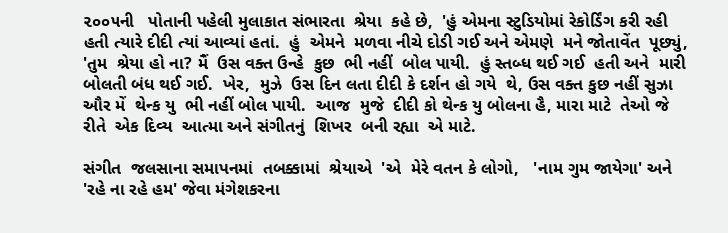૨૦૦૫ની   પોતાની પહેલી મુલાકાત સંભારતા  શ્રેયા  કહે છે,  'હું એમના સ્ટુડિયોમાં રેકોર્ડિંગ કરી રહી હતી ત્યારે દીદી ત્યાં આવ્યાં હતાં.  હું  એમને  મળવા નીચે દોડી ગઈ અને એમણે  મને જોતાવેંત  પૂછ્યું, 'તુમ  શ્રેયા હો ના? મૈં  ઉસ વક્ત ઉન્હે  કુછ  ભી નહીં  બોલ પાયી.  હું સ્તબ્ધ થઈ ગઈ  હતી અને  મારી બોલતી બંધ થઈ ગઈ.  ખેર,  મુઝે  ઉસ દિન લતા દીદી કે દર્શન હો ગયે  થે, ઉસ વક્ત કુછ નહીં સુઝા ઔર મેં  થેન્ક યુ  ભી નહીં બોલ પાયી.  આજ  મુજે  દીદી કો થેન્ક યુ બોલના હૈ, મારા માટે  તેઓ જે રીતે  એક દિવ્ય  આત્મા અને સંગીતનું  શિખર  બની રહ્યા  એ માટે.

સંગીત  જલસાના સમાપનમાં  તબક્કામાં  શ્રેયાએ  'એ  મેરે વતન કે લોગો,   'નામ ગુમ જાયેગા' અને 'રહે ના રહે હમ' જેવા મંગેશકરના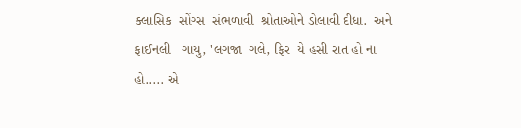ક્લાસિક  સોંગ્સ  સંભળાવી  શ્રોતાઓને ડોલાવી દીધા.  અને ફાઈનલી   ગાયુ, 'લગજા  ગલે, ફિર  યે હસી રાત હો ના હો..... એ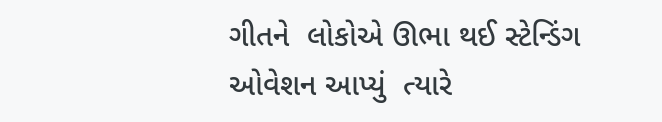ગીતને  લોકોએ ઊભા થઈ સ્ટેન્ડિંગ ઓવેશન આપ્યું  ત્યારે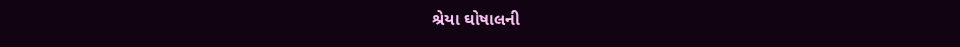શ્રેયા ઘોષાલની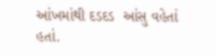આંખમાંથી દડદડ  આંસુ વહેતાં  હતાં.